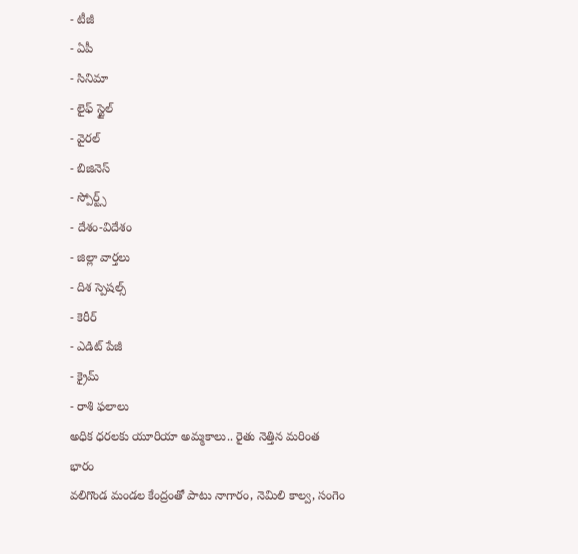- టీజీ
- ఏపీ
- సినిమా
- లైఫ్ స్టైల్
- వైరల్
- బిజినెస్
- స్పోర్ట్స్
- దేశం-విదేశం
- జిల్లా వార్తలు
- దిశ స్పెషల్స్
- కెరీర్
- ఎడిట్ పేజీ
- క్రైమ్
- రాశి ఫలాలు
అధిక ధరలకు యూరియా అమ్మకాలు.. రైతు నెత్తిన మరింత భారం
వలిగొండ మండల కేంద్రంతో పాటు నాగారం, నెమిలి కాల్వ, సంగెం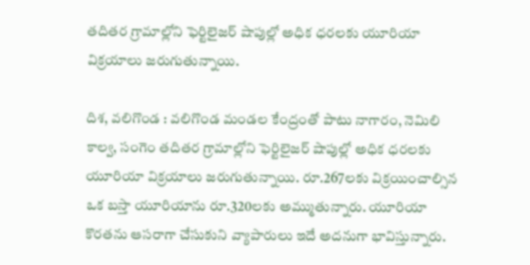తదితర గ్రామాల్లోని ఫెర్టిలైజర్ షాపుల్లో అధిక ధరలకు యూరియా విక్రయాలు జరుగుతున్నాయి.

దిశ, వలిగొండ : వలిగొండ మండల కేంద్రంతో పాటు నాగారం, నెమిలి కాల్వ, సంగెం తదితర గ్రామాల్లోని ఫెర్టిలైజర్ షాపుల్లో అధిక ధరలకు యూరియా విక్రయాలు జరుగుతున్నాయి. రూ.267లకు విక్రయించాల్సిన ఒక బస్తా యూరియాను రూ.320లకు అమ్ముతున్నారు. యూరియా కొరతను ఆసరాగా చేసుకుని వ్యాపారులు ఇదే అదనుగా భావిస్తున్నారు.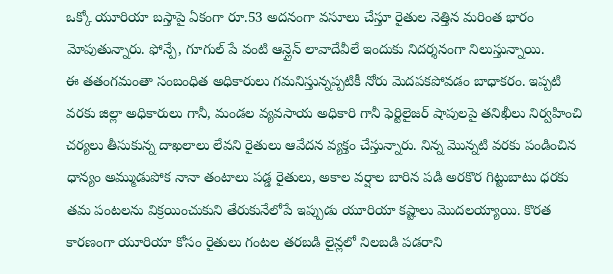ఒక్కో యూరియా బస్తాపై ఏకంగా రూ.53 అదనంగా వసూలు చేస్తూ రైతుల నెత్తిన మరింత భారం మోపుతున్నారు. ఫోన్పే, గూగుల్ పే వంటి ఆన్లైన్ లావాదేవీలే ఇందుకు నిదర్శనంగా నిలుస్తున్నాయి.
ఈ తతంగమంతా సంబంధిత అధికారులు గమనిస్తున్నప్పటికీ నోరు మెదపకపోవడం బాధాకరం. ఇప్పటి వరకు జిల్లా అధికారులు గానీ, మండల వ్యవసాయ అధికారి గానీ ఫెర్టిలైజర్ షాపులపై తనిఖీలు నిర్వహించి చర్యలు తీసుకున్న దాఖలాలు లేవని రైతులు ఆవేదన వ్యక్తం చేస్తున్నారు. నిన్న మొన్నటి వరకు పండించిన ధాన్యం అమ్ముడుపోక నానా తంటాలు పడ్డ రైతులు, అకాల వర్షాల బారిన పడి అరకొర గిట్టుబాటు ధరకు తమ పంటలను విక్రయించుకుని తేరుకునేలోపే ఇప్పుడు యూరియా కష్టాలు మొదలయ్యాయి. కొరత కారణంగా యూరియా కోసం రైతులు గంటల తరబడి లైన్లలో నిలబడి పడరాని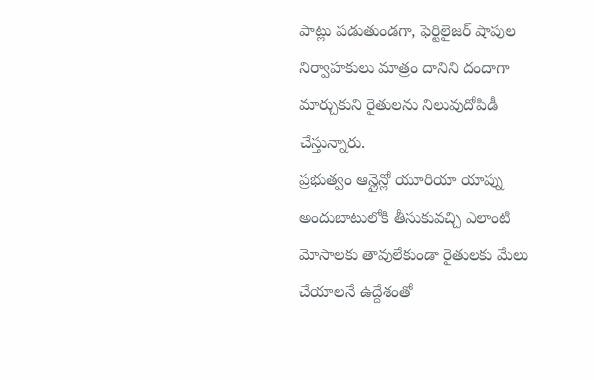పాట్లు పడుతుండగా, ఫెర్టిలైజర్ షాపుల నిర్వాహకులు మాత్రం దానిని దందాగా మార్చుకుని రైతులను నిలువుదోపిడీ చేస్తున్నారు.
ప్రభుత్వం ఆన్లైన్లో యూరియా యాప్ను అందుబాటులోకి తీసుకువచ్చి ఎలాంటి మోసాలకు తావులేకుండా రైతులకు మేలు చేయాలనే ఉద్దేశంతో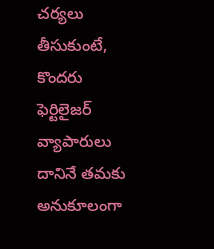చర్యలు తీసుకుంటే, కొందరు ఫెర్టిలైజర్ వ్యాపారులు దానినే తమకు అనుకూలంగా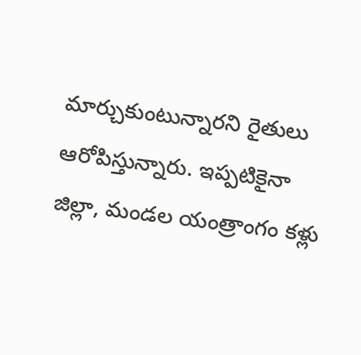మార్చుకుంటున్నారని రైతులు ఆరోపిస్తున్నారు. ఇప్పటికైనా జిల్లా, మండల యంత్రాంగం కళ్లు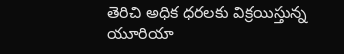తెరిచి అధిక ధరలకు విక్రయిస్తున్న యూరియా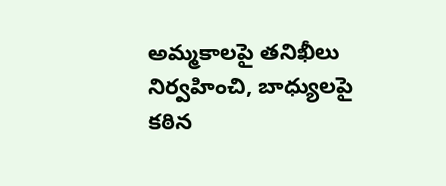అమ్మకాలపై తనిఖీలు నిర్వహించి, బాధ్యులపై కఠిన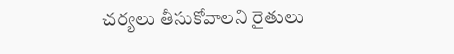చర్యలు తీసుకోవాలని రైతులు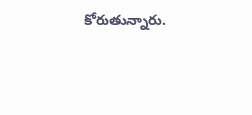కోరుతున్నారు.